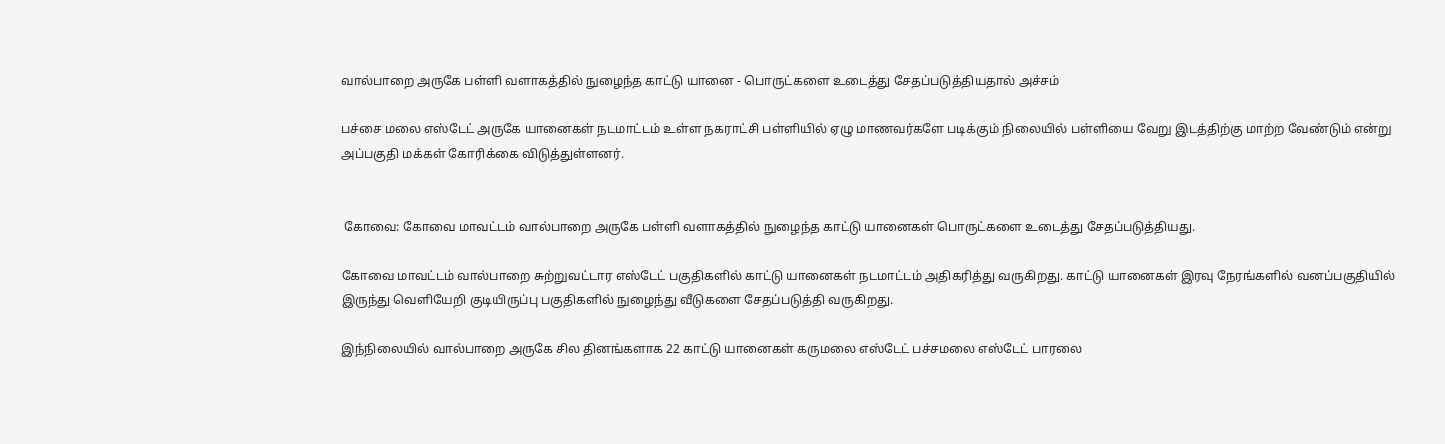வால்பாறை அருகே பள்ளி வளாகத்தில் நுழைந்த காட்டு யானை - பொருட்களை உடைத்து சேதப்படுத்தியதால் அச்சம்

பச்சை மலை எஸ்டேட் அருகே யானைகள் நடமாட்டம் உள்ள நகராட்சி பள்ளியில் ஏழு மாணவர்களே படிக்கும் நிலையில் பள்ளியை வேறு இடத்திற்கு மாற்ற வேண்டும் என்று அப்பகுதி மக்கள் கோரிக்கை விடுத்துள்ளனர்.


 கோவை: கோவை மாவட்டம் வால்பாறை அருகே பள்ளி வளாகத்தில் நுழைந்த காட்டு யானைகள் பொருட்களை உடைத்து சேதப்படுத்தியது.

கோவை மாவட்டம் வால்பாறை சுற்றுவட்டார எஸ்டேட் பகுதிகளில் காட்டு யானைகள் நடமாட்டம் அதிகரித்து வருகிறது. காட்டு யானைகள் இரவு நேரங்களில் வனப்பகுதியில் இருந்து வெளியேறி குடியிருப்பு பகுதிகளில் நுழைந்து வீடுகளை சேதப்படுத்தி வருகிறது.

இந்நிலையில் வால்பாறை அருகே சில தினங்களாக 22 காட்டு யானைகள் கருமலை எஸ்டேட் பச்சமலை எஸ்டேட் பாரலை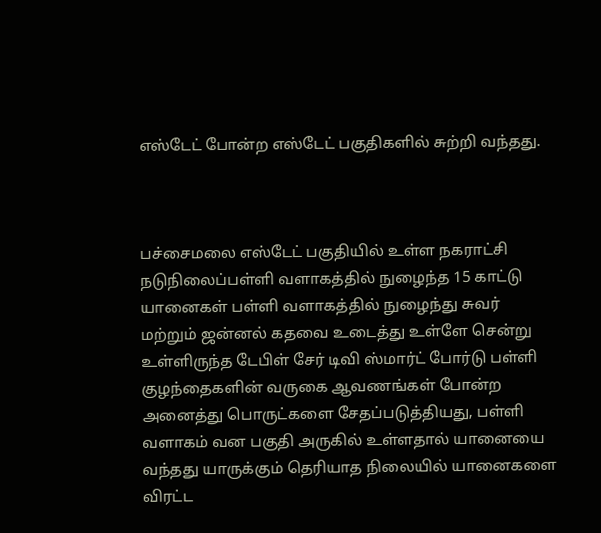எஸ்டேட் போன்ற எஸ்டேட் பகுதிகளில் சுற்றி வந்தது.



பச்சைமலை எஸ்டேட் பகுதியில் உள்ள நகராட்சி நடுநிலைப்பள்ளி வளாகத்தில் நுழைந்த 15 காட்டு யானைகள் பள்ளி வளாகத்தில் நுழைந்து சுவர் மற்றும் ஜன்னல் கதவை உடைத்து உள்ளே சென்று உள்ளிருந்த டேபிள் சேர் டிவி ஸ்மார்ட் போர்டு பள்ளி குழந்தைகளின் வருகை ஆவணங்கள் போன்ற அனைத்து பொருட்களை சேதப்படுத்தியது, பள்ளி வளாகம் வன பகுதி அருகில் உள்ளதால் யானையை வந்தது யாருக்கும் தெரியாத நிலையில் யானைகளை விரட்ட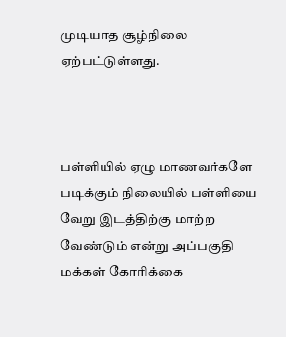முடியாத சூழ்நிலை ஏற்பட்டுள்ளது.



பள்ளியில் ஏழு மாணவர்களே படிக்கும் நிலையில் பள்ளியை வேறு இடத்திற்கு மாற்ற வேண்டும் என்று அப்பகுதி மக்கள் கோரிக்கை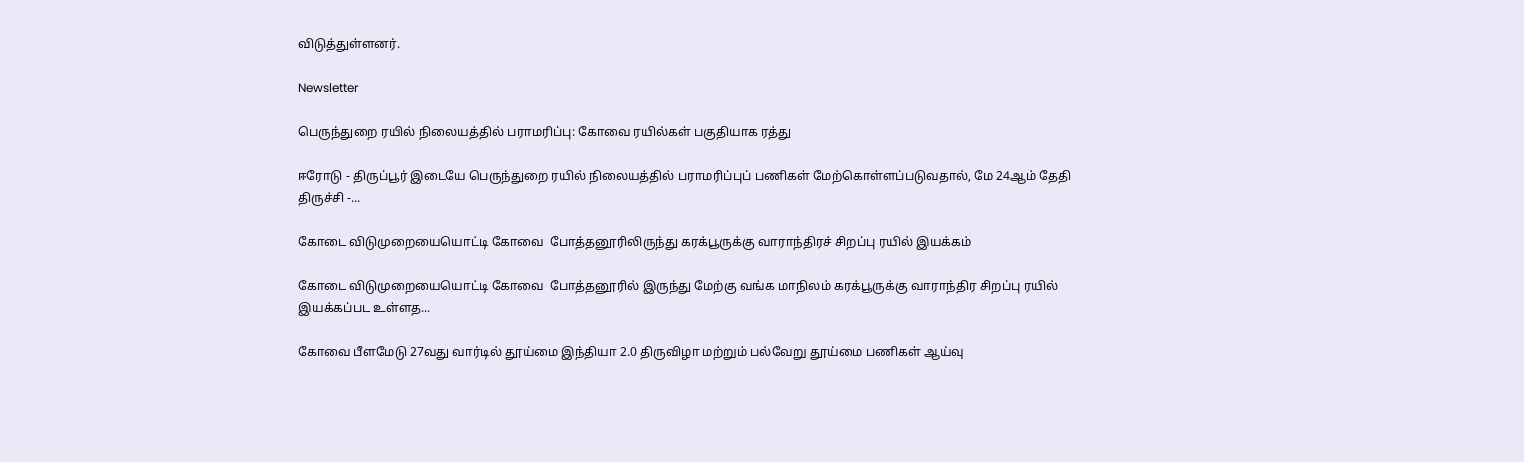விடுத்துள்ளனர்.

Newsletter

பெருந்துறை ரயில் நிலையத்தில் பராமரிப்பு: கோவை ரயில்கள் பகுதியாக ரத்து

ஈரோடு - திருப்பூர் இடையே பெருந்துறை ரயில் நிலையத்தில் பராமரிப்புப் பணிகள் மேற்கொள்ளப்படுவதால், மே 24ஆம் தேதி திருச்சி -...

கோடை விடுமுறையையொட்டி கோவை  போத்தனூரிலிருந்து கரக்பூருக்கு வாராந்திரச் சிறப்பு ரயில் இயக்கம்

கோடை விடுமுறையையொட்டி கோவை  போத்தனூரில் இருந்து மேற்கு வங்க மாநிலம் கரக்பூருக்கு வாராந்திர சிறப்பு ரயில் இயக்கப்பட உள்ளத...

கோவை பீளமேடு 27வது வார்டில் தூய்மை இந்தியா 2.0 திருவிழா மற்றும் பல்வேறு தூய்மை பணிகள் ஆய்வு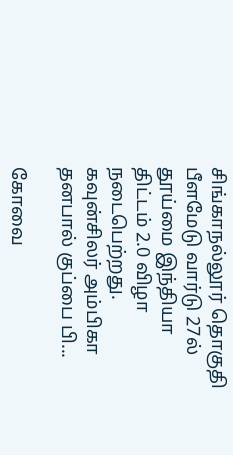சிங்காநல்லூர் தொகுதி பீளமேடு வார்டு 27ல் தூய்மை இந்தியா திட்டம் 2.0 விழா நடைபெற்றது. கவுன்சிலர் அம்பிகா தனபால் குப்பை பி...

கோவை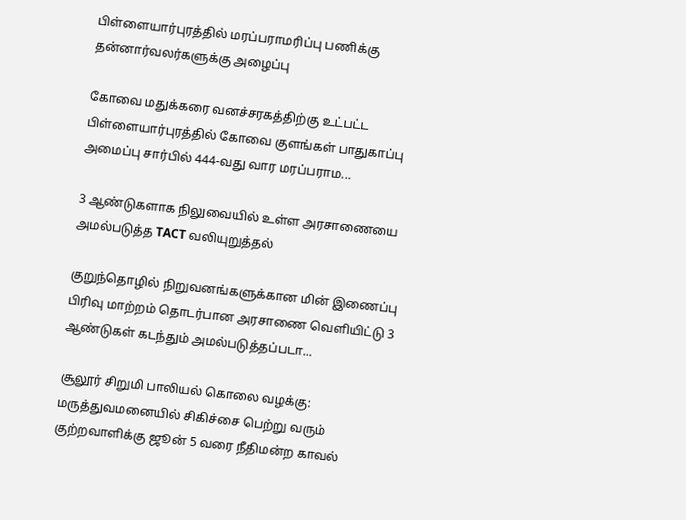பிள்ளையார்புரத்தில் மரப்பராமரிப்பு பணிக்கு  தன்னார்வலர்களுக்கு அழைப்பு

கோவை மதுக்கரை வனச்சரகத்திற்கு உட்பட்ட பிள்ளையார்புரத்தில் கோவை குளங்கள் பாதுகாப்பு அமைப்பு சார்பில் 444-வது வார மரப்பராம...

3 ஆண்டுகளாக நிலுவையில் உள்ள அரசாணையை அமல்படுத்த TACT வலியுறுத்தல்

குறுந்தொழில் நிறுவனங்களுக்கான மின் இணைப்பு பிரிவு மாற்றம் தொடர்பான அரசாணை வெளியிட்டு 3 ஆண்டுகள் கடந்தும் அமல்படுத்தப்படா...

சூலூர் சிறுமி பாலியல் கொலை வழக்கு: மருத்துவமனையில் சிகிச்சை பெற்று வரும் குற்றவாளிக்கு ஜூன் 5 வரை நீதிமன்ற காவல்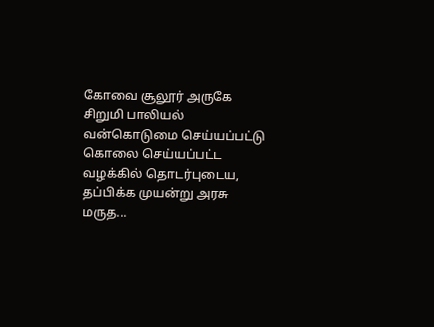கோவை சூலூர் அருகே சிறுமி பாலியல் வன்கொடுமை செய்யப்பட்டு கொலை செய்யப்பட்ட வழக்கில் தொடர்புடைய, தப்பிக்க முயன்று அரசு மருத...